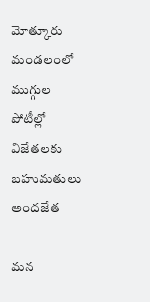మోత్కూరు మండలంలో ముగ్గుల పోటీల్లో విజేతలకు బహుమతులు అందజేత

మన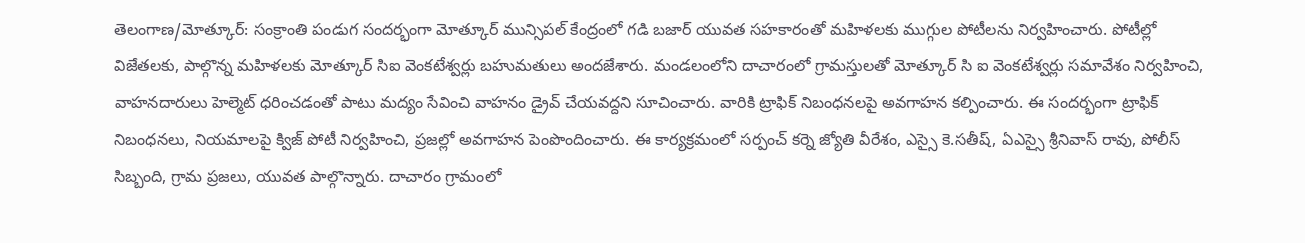తెలంగాణ/మోత్కూర్: సంక్రాంతి పండుగ సందర్భంగా మోత్కూర్ మున్సిపల్ కేంద్రంలో గడి బజార్ యువత సహకారంతో మహిళలకు ముగ్గుల పోటీలను నిర్వహించారు. పోటీల్లో విజేతలకు, పాల్గొన్న మహిళలకు మోత్కూర్ సిఐ వెంకటేశ్వర్లు బహుమతులు అందజేశారు. మండలంలోని దాచారంలో గ్రామస్తులతో మోత్కూర్ సి ఐ వెంకటేశ్వర్లు సమావేశం నిర్వహించి, వాహనదారులు హెల్మెట్ ధరించడంతో పాటు మద్యం సేవించి వాహనం డ్రైవ్ చేయవద్దని సూచించారు. వారికి ట్రాఫిక్ నిబంధనలపై అవగాహన కల్పించారు. ఈ సందర్భంగా ట్రాఫిక్ నిబంధనలు, నియమాలపై క్విజ్ పోటీ నిర్వహించి, ప్రజల్లో అవగాహన పెంపొందించారు. ఈ కార్యక్రమంలో సర్పంచ్ కర్నె జ్యోతి వీరేశం, ఎస్సై కె.సతీష్, ఏఎస్సై శ్రీనివాస్ రావు, పోలీస్ సిబ్బంది, గ్రామ ప్రజలు, యువత పాల్గొన్నారు. దాచారం గ్రామంలో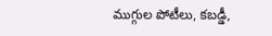ముగ్గుల పోటీలు, కబడ్డీ,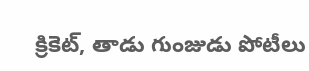క్రికెట్, తాడు గుంజుడు పోటీలు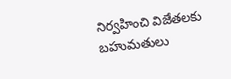నిర్వహించి విజేతలకు బహుమతులు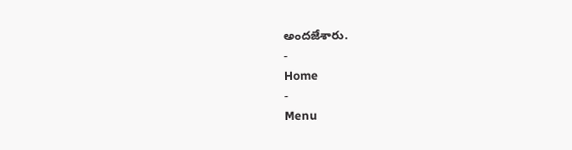అందజేశారు.
-
Home
-
Menu